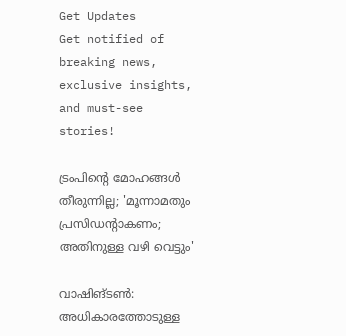Get Updates
Get notified of breaking news, exclusive insights, and must-see stories!

ട്രംപിന്റെ മോഹങ്ങള്‍ തീരുന്നില്ല; 'മൂന്നാമതും പ്രസിഡന്റാകണം; അതിനുള്ള വഴി വെട്ടും'

വാഷിങ്ടണ്‍: അധികാരത്തോടുള്ള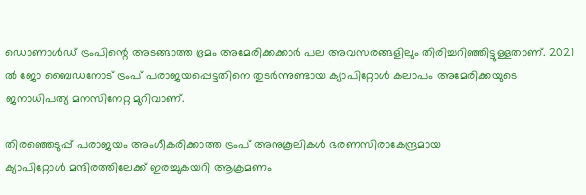ഡൊണാള്‍ഡ് ട്രംപിന്റെ അടങ്ങാത്ത ഭ്രമം അമേരിക്കക്കാര്‍ പല അവസരങ്ങളിലും തിരിച്ചറിഞ്ഞിട്ടുള്ളതാണ്. 2021 ല്‍ ജോ ബൈഡനോട് ട്രംപ് പരാജയപ്പെട്ടതിനെ തുടര്‍ന്നുണ്ടായ ക്യാപിറ്റോള്‍ കലാപം അമേരിക്കയുടെ ജനാധിപത്യ മനസിനേറ്റ മുറിവാണ്.

തിരഞ്ഞെടുപ്പ് പരാജയം അംഗീകരിക്കാത്ത ട്രംപ് അനുകൂലികള്‍ ഭരണസിരാകേന്ദ്രമായ
ക്യാപിറ്റോള്‍ മന്ദിരത്തിലേക്ക് ഇരച്ചുകയറി ആക്രമണം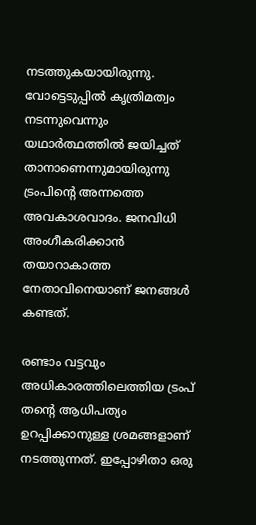നടത്തുകയായിരുന്നു. വോട്ടെടുപ്പില്‍ കൃത്രിമത്വം നടന്നുവെന്നും യഥാര്‍ത്ഥത്തില്‍ ജയിച്ചത് താനാണെന്നുമായിരുന്നു ട്രംപിന്റെ അന്നത്തെ അവകാശവാദം. ജനവിധി അംഗീകരിക്കാന്‍ തയാറാകാത്ത നേതാവിനെയാണ് ജനങ്ങള്‍ കണ്ടത്.

രണ്ടാം വട്ടവും അധികാരത്തിലെത്തിയ ട്രംപ് തന്റെ ആധിപത്യം ഉറപ്പിക്കാനുള്ള ശ്രമങ്ങളാണ് നടത്തുന്നത്. ഇപ്പോഴിതാ ഒരു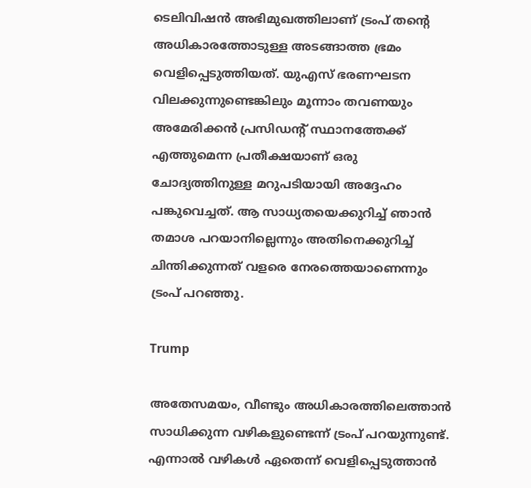ടെലിവിഷന്‍ അഭിമുഖത്തിലാണ് ട്രംപ് തന്റെ അധികാരത്തോടുള്ള അടങ്ങാത്ത ഭ്രമം വെളിപ്പെടുത്തിയത്. യുഎസ് ഭരണഘടന വിലക്കുന്നുണ്ടെങ്കിലും മൂന്നാം തവണയും അമേരിക്കന്‍ പ്രസിഡന്റ് സ്ഥാനത്തേക്ക് എത്തുമെന്ന പ്രതീക്ഷയാണ് ഒരു ചോദ്യത്തിനുള്ള മറുപടിയായി അദ്ദേഹം പങ്കുവെച്ചത്. ആ സാധ്യതയെക്കുറിച്ച് ഞാന്‍ തമാശ പറയാനില്ലെന്നും അതിനെക്കുറിച്ച് ചിന്തിക്കുന്നത് വളരെ നേരത്തെയാണെന്നും ട്രംപ് പറഞ്ഞു.

Trump

അതേസമയം, വീണ്ടും അധികാരത്തിലെത്താന്‍ സാധിക്കുന്ന വഴികളുണ്ടെന്ന് ട്രംപ് പറയുന്നുണ്ട്. എന്നാല്‍ വഴികള്‍ ഏതെന്ന് വെളിപ്പെടുത്താന്‍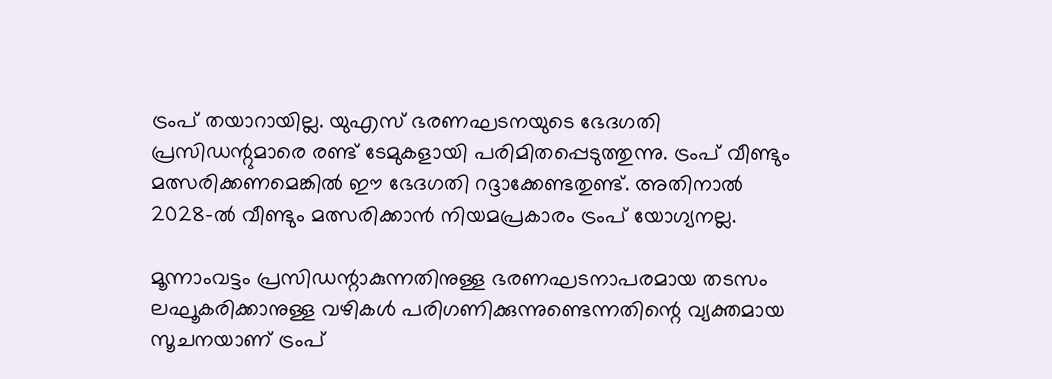ട്രംപ് തയാറായില്ല. യുഎസ് ഭരണഘടനയുടെ ഭേദഗതി പ്രസിഡന്റുമാരെ രണ്ട് ടേമുകളായി പരിമിതപ്പെടുത്തുന്നു. ട്രംപ് വീണ്ടും മത്സരിക്കണമെങ്കില്‍ ഈ ഭേദഗതി റദ്ദാക്കേണ്ടതുണ്ട്. അതിനാല്‍ 2028-ല്‍ വീണ്ടും മത്സരിക്കാന്‍ നിയമപ്രകാരം ട്രംപ് യോഗ്യനല്ല.

മൂന്നാംവട്ടം പ്രസിഡന്റാകുന്നതിനുള്ള ഭരണഘടനാപരമായ തടസം ലഘൂകരിക്കാനുള്ള വഴികള്‍ പരിഗണിക്കുന്നുണ്ടെന്നതിന്റെ വ്യക്തമായ സൂചനയാണ് ട്രംപ്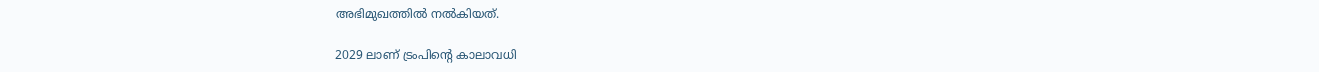അഭിമുഖത്തില്‍ നല്‍കിയത്.

2029 ലാണ് ട്രംപിന്റെ കാലാവധി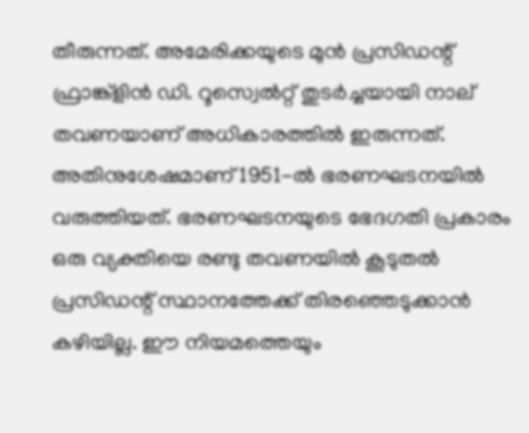തീരുന്നത്. അമേരിക്കയുടെ മുന്‍ പ്രസിഡന്റ് ഫ്രാങ്ക്‌ളിന്‍ ഡി. റൂസ്വെല്‍റ്റ് തുടര്‍ച്ചയായി നാല് തവണയാണ് അധികാരത്തില്‍ ഇരുന്നത്. അതിനുശേഷമാണ് 1951-ല്‍ ഭരണഘടനയില്‍ വരുത്തിയത്. ഭരണഘടനയുടെ ഭേദഗതി പ്രകാരം ഒരു വ്യക്തിയെ രണ്ടു തവണയില്‍ കൂടുതല്‍ പ്രസിഡന്റ് സ്ഥാനത്തേക്ക് തിരഞ്ഞെടുക്കാന്‍ കഴിയില്ല. ഈ നിയമത്തെയും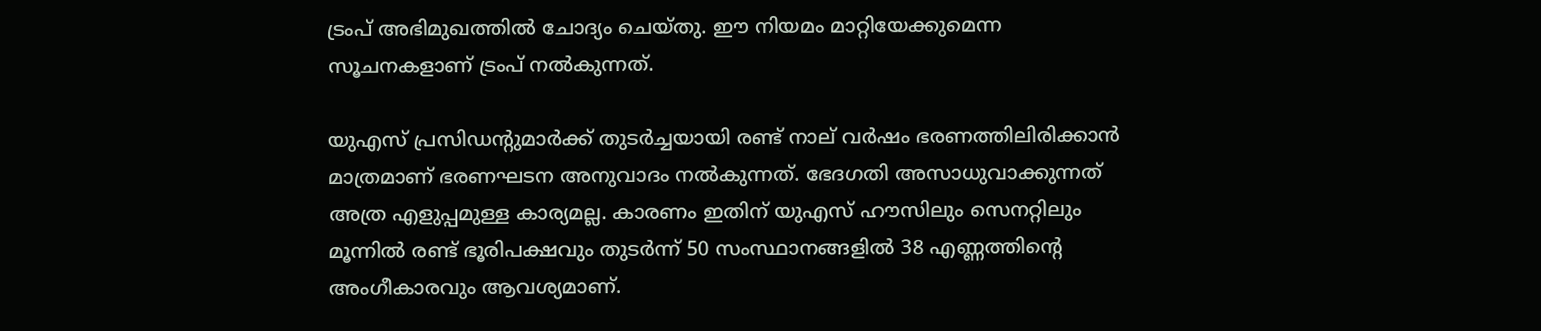ട്രംപ് അഭിമുഖത്തില്‍ ചോദ്യം ചെയ്തു. ഈ നിയമം മാറ്റിയേക്കുമെന്ന സൂചനകളാണ് ട്രംപ് നല്‍കുന്നത്.

യുഎസ് പ്രസിഡന്റുമാര്‍ക്ക് തുടര്‍ച്ചയായി രണ്ട് നാല് വര്‍ഷം ഭരണത്തിലിരിക്കാന്‍ മാത്രമാണ് ഭരണഘടന അനുവാദം നല്‍കുന്നത്. ഭേദഗതി അസാധുവാക്കുന്നത് അത്ര എളുപ്പമുള്ള കാര്യമല്ല. കാരണം ഇതിന് യുഎസ് ഹൗസിലും സെനറ്റിലും മൂന്നില്‍ രണ്ട് ഭൂരിപക്ഷവും തുടര്‍ന്ന് 50 സംസ്ഥാനങ്ങളില്‍ 38 എണ്ണത്തിന്റെ അംഗീകാരവും ആവശ്യമാണ്.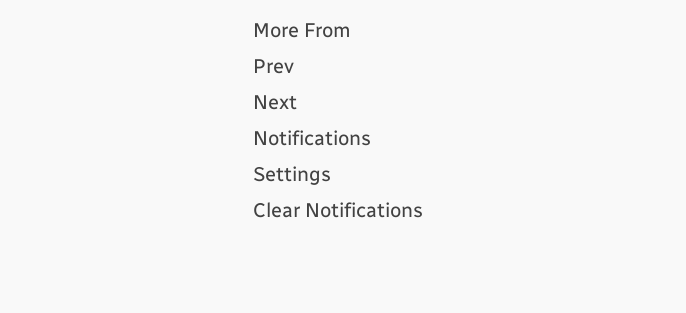More From
Prev
Next
Notifications
Settings
Clear Notifications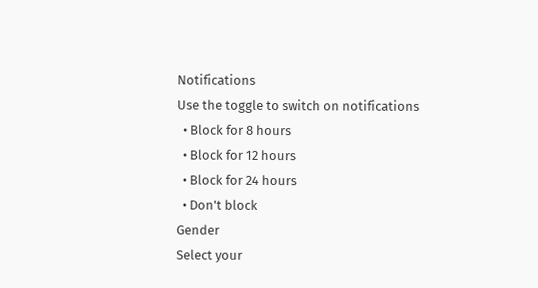Notifications
Use the toggle to switch on notifications
  • Block for 8 hours
  • Block for 12 hours
  • Block for 24 hours
  • Don't block
Gender
Select your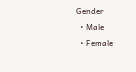Gender
  • Male
  • Female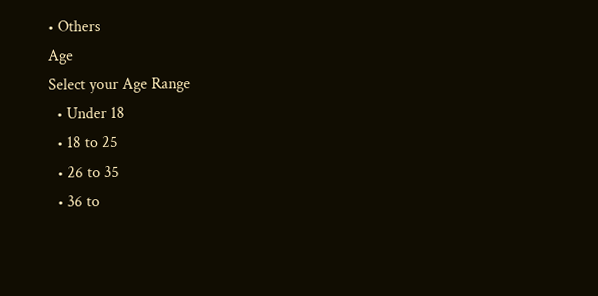• Others
Age
Select your Age Range
  • Under 18
  • 18 to 25
  • 26 to 35
  • 36 to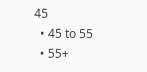45
  • 45 to 55
  • 55+